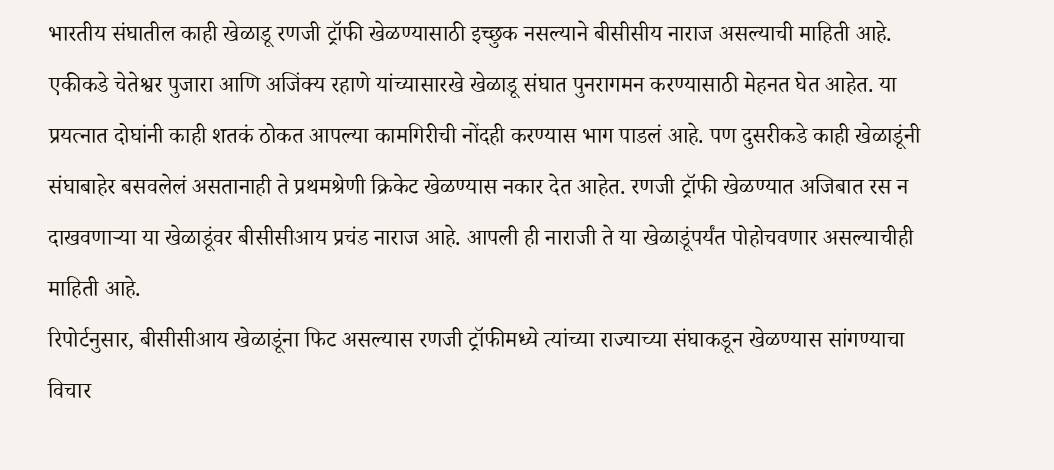भारतीय संघातील काही खेळाडू रणजी ट्रॉफी खेळण्यासाठी इच्छुक नसल्याने बीसीसीय नाराज असल्याची माहिती आहे. एकीकडे चेतेश्वर पुजारा आणि अजिंक्य रहाणे यांच्यासारखे खेळाडू संघात पुनरागमन करण्यासाठी मेहनत घेत आहेत. या प्रयत्नात दोघांनी काही शतकं ठोकत आपल्या कामगिरीची नोंदही करण्यास भाग पाडलं आहे. पण दुसरीकडे काही खेळाडूंनी संघाबाहेर बसवलेलं असतानाही ते प्रथमश्रेणी क्रिकेट खेळण्यास नकार देत आहेत. रणजी ट्रॉफी खेळण्यात अजिबात रस न दाखवणाऱ्या या खेळाडूंवर बीसीसीआय प्रचंड नाराज आहे. आपली ही नाराजी ते या खेळाडूंपर्यंत पोहोचवणार असल्याचीही माहिती आहे.
रिपोर्टनुसार, बीसीसीआय खेळाडूंना फिट असल्यास रणजी ट्रॉफीमध्ये त्यांच्या राज्याच्या संघाकडून खेळण्यास सांगण्याचा विचार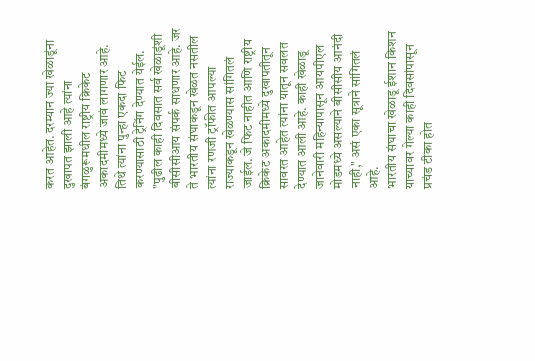करत आहेत. दरम्यान ज्या खेळाडूंना दुखापत झाली आहे त्यांना बंगळुरूमधील राष्ट्रीय क्रिकेट अकादमीमध्ये जावं लागणार आहे. तिथे त्यांना पुन्हा एकदा फिट करण्यासाठी ट्रेनिंग देण्यात येईल.
"पुढील काही दिवसात सर्व खेळाडूंशी बीसीसीआय संपर्क साधणार आहे. जर ते भारतीय संघाकडून खेळत नसतील त्यांना रणजी ट्रॉफीत आपल्या राज्याकडून खेळण्यास सांगितलं जाईल. जे फिट नाहीत आणि राष्ट्रीय क्रिकेट अकादमीमध्ये दुखापतीतून सावरत आहेत त्यांना यातून सवलत देण्यात आली आहे. काही खेळाडू जानेवारी महिन्यापासून आयपीएल मोडमध्ये असल्याने बीसीसीय आनंदी नाही," असं एका सूत्राने सांगितलं आहे.
भारतीय संघाचा खेळाडू ईशान किशन याच्यावर गेल्या काही दिवसांपासून प्रचंड टीका होत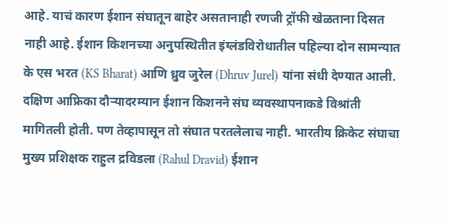आहे. याचं कारण ईशान संघातून बाहेर असतानाही रणजी ट्रॉफी खेळताना दिसत नाही आहे. ईशान किशनच्या अनुपस्थितीत इंग्लंडविरोधातील पहिल्या दोन सामन्यात के एस भरत (KS Bharat) आणि ध्रुव जुरेल (Dhruv Jurel) यांना संधी देण्यात आली. दक्षिण आफ्रिका दौऱ्यादरम्यान ईशान किशनने संघ व्यवस्थापनाकडे विश्रांती मागितली होती. पण तेव्हापासून तो संघात परतलेलाच नाही. भारतीय क्रिकेट संघाचा मुख्य प्रशिक्षक राहुल द्रविडला (Rahul Dravid) ईशान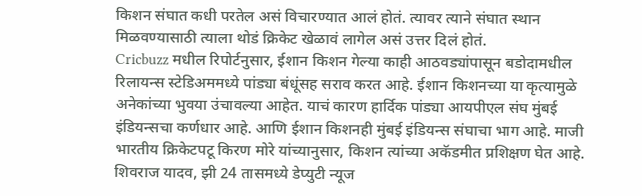किशन संघात कधी परतेल असं विचारण्यात आलं होतं. त्यावर त्याने संघात स्थान मिळवण्यासाठी त्याला थोडं क्रिकेट खेळावं लागेल असं उत्तर दिलं होतं.
Cricbuzz मधील रिपोर्टनुसार, ईशान किशन गेल्या काही आठवड्यांपासून बडोदामधील रिलायन्स स्टेडिअममध्ये पांड्या बंधूंसह सराव करत आहे. ईशान किशनच्या या कृत्यामुळे अनेकांच्या भुवया उंचावल्या आहेत. याचं कारण हार्दिक पांड्या आयपीएल संघ मुंबई इंडियन्सचा कर्णधार आहे. आणि ईशान किशनही मुंबई इंडियन्स संघाचा भाग आहे. माजी भारतीय क्रिकेटपटू किरण मोरे यांच्यानुसार, किशन त्यांच्या अकॅडमीत प्रशिक्षण घेत आहे.
शिवराज यादव, झी 24 तासमध्ये डेप्युटी न्यूज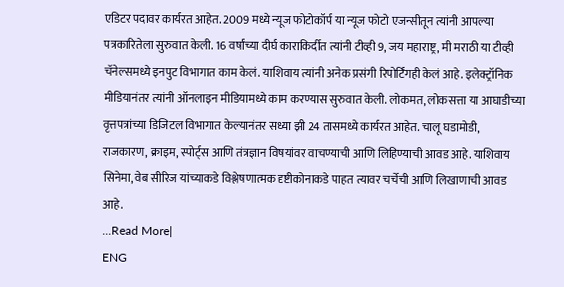एडिटर पदावर कार्यरत आहेत. 2009 मध्ये न्यूज फोटोकॉर्प या न्यूज फोटो एजन्सीतून त्यांनी आपल्या पत्रकारितेला सुरुवात केली. 16 वर्षांच्या दीर्घ काराकिर्दीत त्यांनी टीव्ही 9, जय महाराष्ट्र, मी मराठी या टीव्ही चॅनेल्समध्ये इनपुट विभागात काम केलं. याशिवाय त्यांनी अनेक प्रसंगी रिपोर्टिंगही केलं आहे. इलेक्ट्रॉनिक मीडियानंतर त्यांनी ऑनलाइन मीडियामध्ये काम करण्यास सुरुवात केली. लोकमत, लोकसत्ता या आघाडीच्या वृत्तपत्रांच्या डिजिटल विभागात केल्यानंतर सध्या झी 24 तासमध्ये कार्यरत आहेत. चालू घडामोडी, राजकारण, क्राइम, स्पोर्ट्स आणि तंत्रज्ञान विषयांवर वाचण्याची आणि लिहिण्याची आवड आहे. याशिवाय सिनेमा, वेब सीरिज यांच्याकडे विश्लेषणात्मक दृष्टीकोनाकडे पाहत त्यावर चर्चेची आणि लिखाणाची आवड आहे.
...Read More|
ENG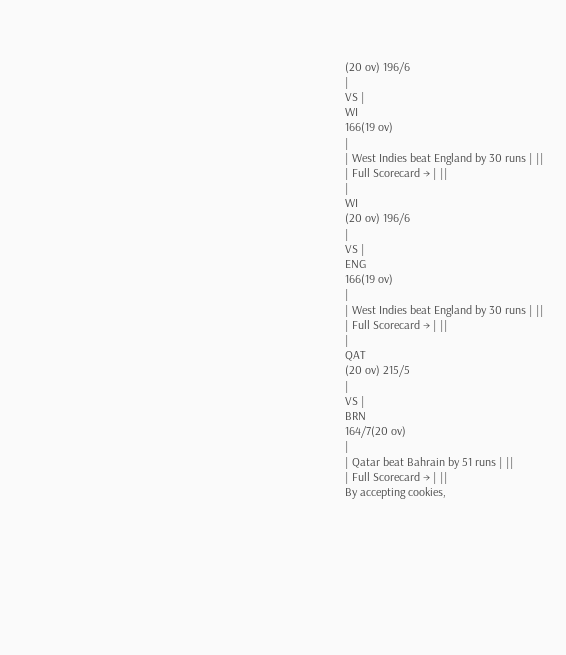(20 ov) 196/6
|
VS |
WI
166(19 ov)
|
| West Indies beat England by 30 runs | ||
| Full Scorecard → | ||
|
WI
(20 ov) 196/6
|
VS |
ENG
166(19 ov)
|
| West Indies beat England by 30 runs | ||
| Full Scorecard → | ||
|
QAT
(20 ov) 215/5
|
VS |
BRN
164/7(20 ov)
|
| Qatar beat Bahrain by 51 runs | ||
| Full Scorecard → | ||
By accepting cookies,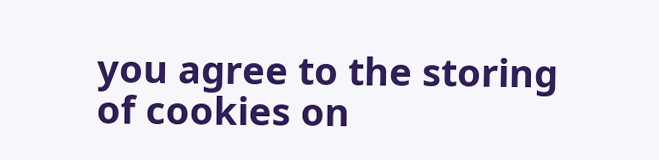you agree to the storing of cookies on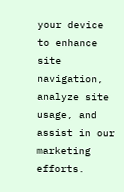your device to enhance site navigation, analyze site usage, and assist in our marketing efforts.